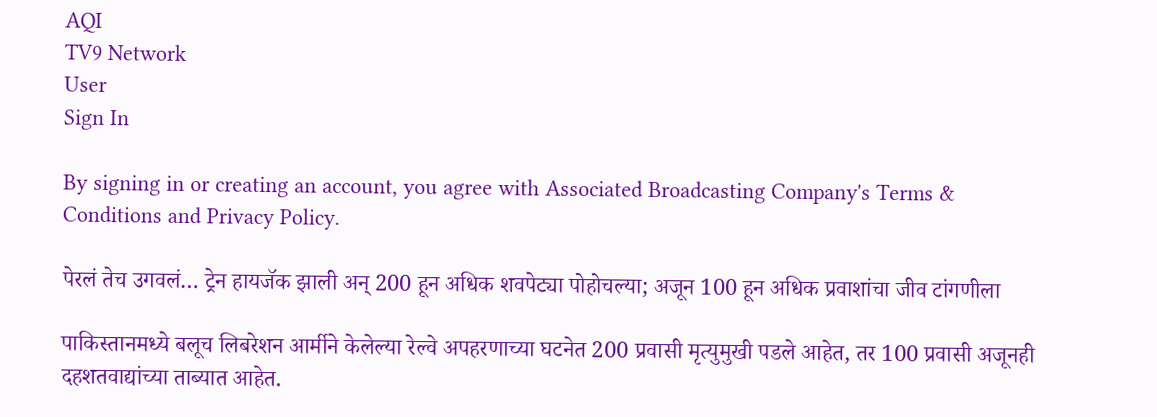AQI
TV9 Network
User
Sign In

By signing in or creating an account, you agree with Associated Broadcasting Company's Terms & Conditions and Privacy Policy.

पेरलं तेच उगवलं… ट्रेन हायजॅक झाली अन् 200 हून अधिक शवपेट्या पोहोचल्या; अजून 100 हून अधिक प्रवाशांचा जीव टांगणीला

पाकिस्तानमध्ये बलूच लिबरेशन आर्मीने केलेल्या रेल्वे अपहरणाच्या घटनेत 200 प्रवासी मृत्युमुखी पडले आहेत, तर 100 प्रवासी अजूनही दहशतवाद्यांच्या ताब्यात आहेत.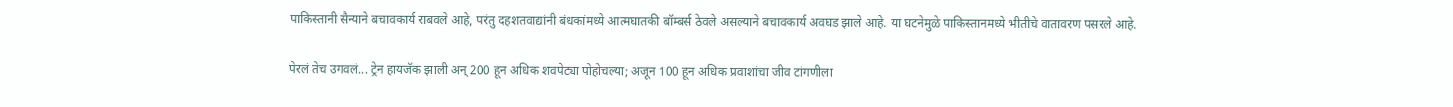पाकिस्तानी सैन्याने बचावकार्य राबवले आहे, परंतु दहशतवाद्यांनी बंधकांमध्ये आत्मघातकी बॉम्बर्स ठेवले असल्याने बचावकार्य अवघड झाले आहे. या घटनेमुळे पाकिस्तानमध्ये भीतीचे वातावरण पसरले आहे.

पेरलं तेच उगवलं... ट्रेन हायजॅक झाली अन् 200 हून अधिक शवपेट्या पोहोचल्या; अजून 100 हून अधिक प्रवाशांचा जीव टांगणीला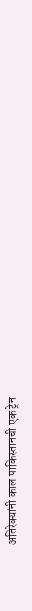अतिरेक्यांनी काल पाकिस्तानची एक ट्रेन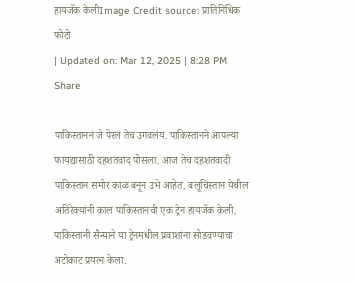हायजॅक केलीImage Credit source: प्रातिनिधिक फोटो
| Updated on: Mar 12, 2025 | 8:28 PM
Share

पाकिस्ताननं जे पेरलं तेच उगवलंय. पाकिस्तानने आपल्या फायद्यासाठी दहशतवाद पोसला. आज तेच दहशतवादी पाकिस्तान समोर काळ बनून उभे आहेत. बलूचिस्तान येथील अतिरेक्यांनी काल पाकिस्तानची एक ट्रेन हायजॅक केली. पाकिस्तानी सैन्याने या ट्रेनमधील प्रवाशांना सोडवण्याचा अटोकाट प्रयत्न केला.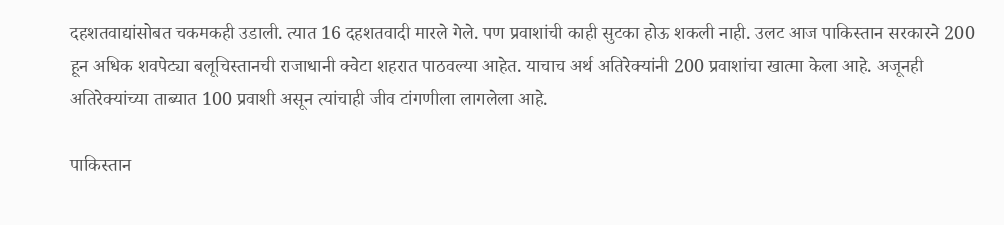दहशतवाद्यांसोबत चकमकही उडाली. त्यात 16 दहशतवादी मारले गेले. पण प्रवाशांची काही सुटका होऊ शकली नाही. उलट आज पाकिस्तान सरकारने 200 हून अधिक शवपेट्या बलूचिस्तानची राजाधानी क्वेटा शहरात पाठवल्या आहेत. याचाच अर्थ अतिरेक्यांनी 200 प्रवाशांचा खात्मा केला आहे. अजूनही अतिरेक्यांच्या ताब्यात 100 प्रवाशी असून त्यांचाही जीव टांगणीला लागलेला आहे.

पाकिस्तान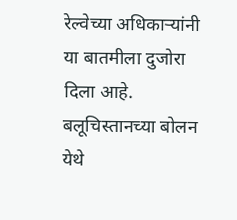रेल्वेच्या अधिकाऱ्यांनी या बातमीला दुजोरा दिला आहे. बलूचिस्तानच्या बोलन येथे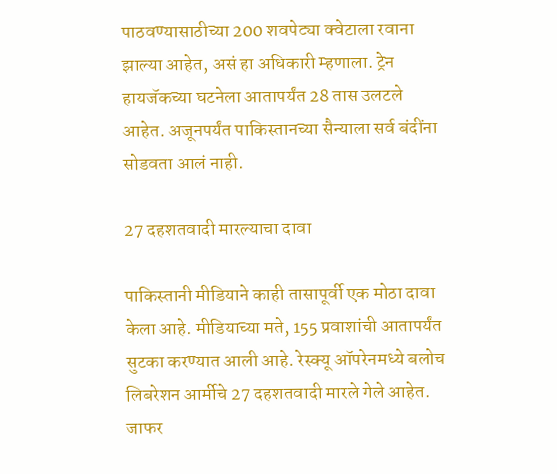पाठवण्यासाठीच्या 200 शवपेट्या क्वेटाला रवाना झाल्या आहेत, असं हा अधिकारी म्हणाला. ट्रेन हायजॅकच्या घटनेला आतापर्यंत 28 तास उलटले आहेत. अजूनपर्यंत पाकिस्तानच्या सैन्याला सर्व बंदींना सोडवता आलं नाही.

27 दहशतवादी मारल्याचा दावा

पाकिस्तानी मीडियाने काही तासापूर्वी एक मोठा दावा केला आहे. मीडियाच्या मते, 155 प्रवाशांची आतापर्यंत सुटका करण्यात आली आहे. रेस्क्यू ऑपरेनमध्ये बलोच लिबरेशन आर्मीचे 27 दहशतवादी मारले गेले आहेत. जाफर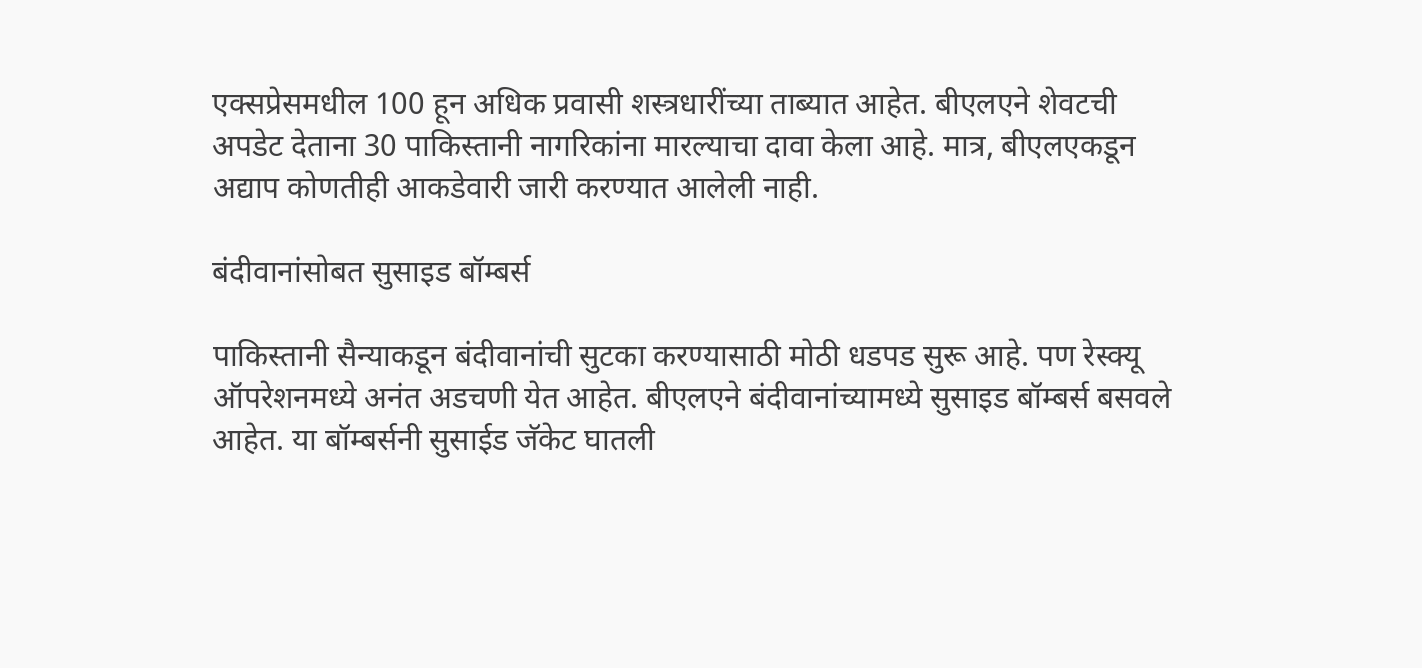एक्सप्रेसमधील 100 हून अधिक प्रवासी शस्त्रधारींच्या ताब्यात आहेत. बीएलएने शेवटची अपडेट देताना 30 पाकिस्तानी नागरिकांना मारल्याचा दावा केला आहे. मात्र, बीएलएकडून अद्याप कोणतीही आकडेवारी जारी करण्यात आलेली नाही.

बंदीवानांसोबत सुसाइड बॉम्बर्स

पाकिस्तानी सैन्याकडून बंदीवानांची सुटका करण्यासाठी मोठी धडपड सुरू आहे. पण रेस्क्यू ऑपरेशनमध्ये अनंत अडचणी येत आहेत. बीएलएने बंदीवानांच्यामध्ये सुसाइड बॉम्बर्स बसवले आहेत. या बॉम्बर्सनी सुसाईड जॅकेट घातली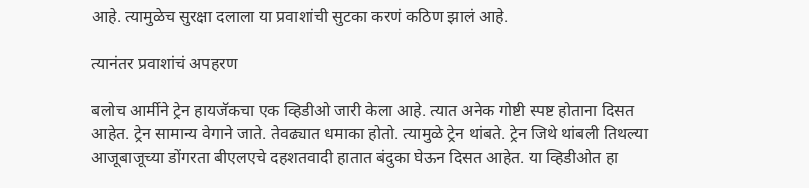आहे. त्यामुळेच सुरक्षा दलाला या प्रवाशांची सुटका करणं कठिण झालं आहे.

त्यानंतर प्रवाशांचं अपहरण

बलोच आर्मीने ट्रेन हायजॅकचा एक व्हिडीओ जारी केला आहे. त्यात अनेक गोष्टी स्पष्ट होताना दिसत आहेत. ट्रेन सामान्य वेगाने जाते. तेवढ्यात धमाका होतो. त्यामुळे ट्रेन थांबते. ट्रेन जिथे थांबली तिथल्या आजूबाजूच्या डोंगरता बीएलएचे दहशतवादी हातात बंदुका घेऊन दिसत आहेत. या व्हिडीओत हा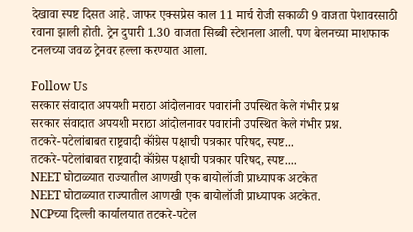देखावा स्पष्ट दिसत आहे. जाफर एक्सप्रेस काल 11 मार्च रोजी सकाळी 9 वाजता पेशावरसाठी रवाना झाली होती. ट्रेन दुपारी 1.30 वाजता सिब्बी स्टेशनला आली. पण बेलनच्या माशफाक टनलच्या जवळ ट्रेनवर हल्ला करण्यात आला.

Follow Us
सरकार संवादात अपयशी मराठा आंदोलनावर पवारांनी उपस्थित केले गंभीर प्रश्न
सरकार संवादात अपयशी मराठा आंदोलनावर पवारांनी उपस्थित केले गंभीर प्रश्न.
तटकरे-पटेलांबाबत राष्ट्रवादी कॉंग्रेस पक्षाची पत्रकार परिषद, स्पष्ट...
तटकरे-पटेलांबाबत राष्ट्रवादी कॉंग्रेस पक्षाची पत्रकार परिषद, स्पष्ट....
NEET घोटाळ्यात राज्यातील आणखी एक बायोलॉजी प्राध्यापक अटकेत
NEET घोटाळ्यात राज्यातील आणखी एक बायोलॉजी प्राध्यापक अटकेत.
NCPच्या दिल्ली कार्यालयात तटकरे-पटेल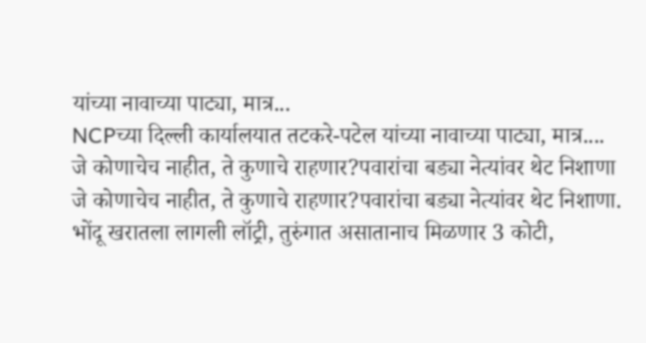यांच्या नावाच्या पाट्या, मात्र...
NCPच्या दिल्ली कार्यालयात तटकरे-पटेल यांच्या नावाच्या पाट्या, मात्र....
जे कोणाचेच नाहीत, ते कुणाचे राहणार?पवारांचा बड्या नेत्यांवर थेट निशाणा
जे कोणाचेच नाहीत, ते कुणाचे राहणार?पवारांचा बड्या नेत्यांवर थेट निशाणा.
भोंदू खरातला लागली लॉट्री, तुरुंगात असातानाच मिळणार 3 कोटी,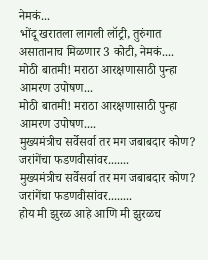नेमकं...
भोंदू खरातला लागली लॉट्री, तुरुंगात असातानाच मिळणार 3 कोटी, नेमकं....
मोठी बातमी! मराठा आरक्षणासाठी पुन्हा आमरण उपोषण...
मोठी बातमी! मराठा आरक्षणासाठी पुन्हा आमरण उपोषण....
मुख्यमंत्रीच सर्वेसर्वा तर मग जबाबदार कोण? जरांगेंचा फडणवीसांवर.......
मुख्यमंत्रीच सर्वेसर्वा तर मग जबाबदार कोण? जरांगेंचा फडणवीसांवर........
होय मी झुरळ आहे आणि मी झुरळच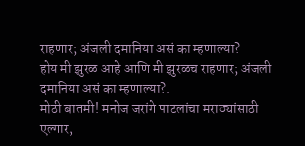राहणार; अंजली दमानिया असं का म्हणाल्या?
होय मी झुरळ आहे आणि मी झुरळच राहणार; अंजली दमानिया असं का म्हणाल्या?.
मोठी बातमी! मनोज जरांगे पाटलांचा मराठ्यांसाठी एल्गार,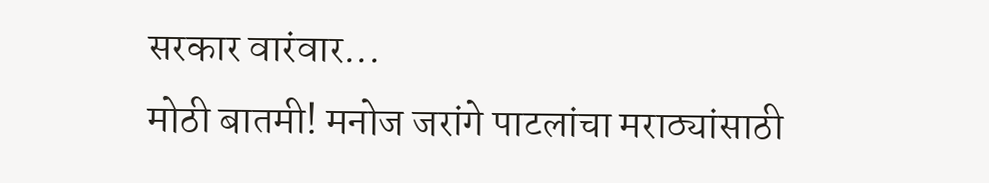सरकार वारंवार...
मोठी बातमी! मनोज जरांगे पाटलांचा मराठ्यांसाठी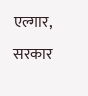एल्गार, सरकार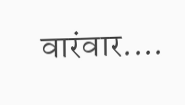वारंवार....